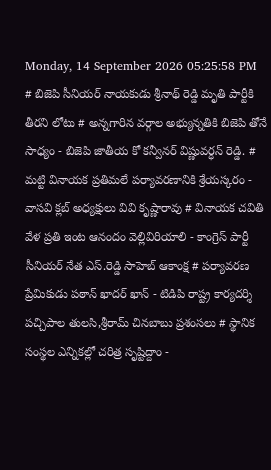Monday, 14 September 2026 05:25:58 PM
# బిజెపి సీనియర్ నాయకుడు శ్రీనాథ్ రెడ్డి మృతి పార్టీకి తీరని లోటు # అన్నగారిన వర్గాల అభ్యున్నతికి బిజెపి తోనే సాధ్యం - బిజెపి జాతీయ కో కన్వీనర్ విష్ణువర్ధన్ రెడ్డి. # మట్టి వినాయక ప్రతిమలే పర్యావరణానికి శ్రేయస్కరం - వాసవి క్లబ్ అధ్యక్షులు వివి కృష్ణారావు # వినాయక చవితి వేళ ప్రతి ఇంట ఆనందం వెల్లివిరియాలి - కాంగ్రెస్ పార్టీ సీనియర్ నేత ఎస్.రెడ్డి సాహెబ్ ఆకాంక్ష # పర్యావరణ ప్రేమికుడు పఠాన్ ఖాదర్ ఖాన్ - టిడిపి రాష్ట్ర కార్యదర్శి పచ్చిపాల తులసి,శ్రీరామ్ చినబాబు ప్రశంసలు # స్థానిక సంస్థల ఎన్నికల్లో చరిత్ర సృష్టిద్దాం -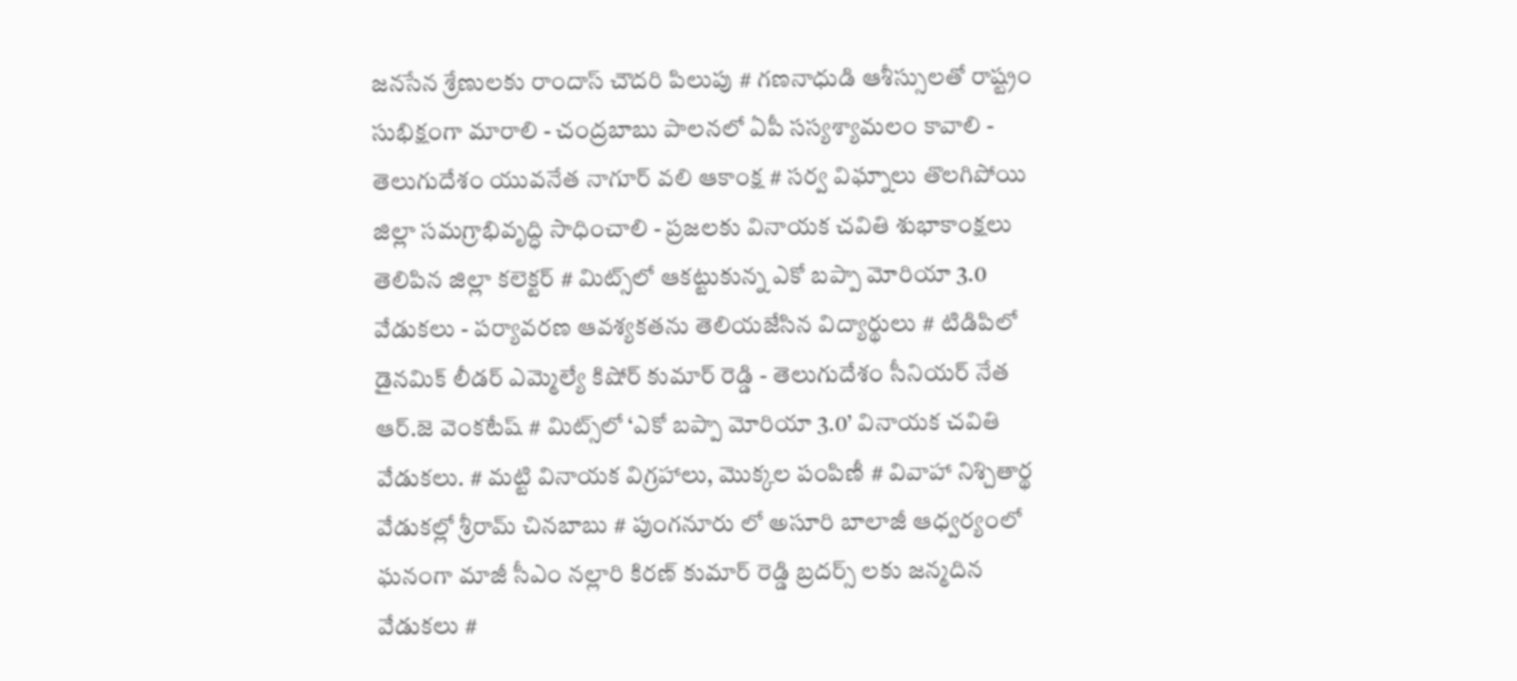జనసేన శ్రేణులకు రాందాస్ చౌదరి పిలుపు # గణనాధుడి ఆశీస్సులతో రాష్ట్రం సుభిక్షంగా మారాలి - చంద్రబాబు పాలనలో ఏపీ సస్యశ్యామలం కావాలి - తెలుగుదేశం యువనేత నాగూర్ వలి ఆకాంక్ష # సర్వ విఘ్నాలు తొలగిపోయి జిల్లా సమగ్రాభివృద్ధి సాధించాలి - ప్రజలకు వినాయక చవితి శుభాకాంక్షలు తెలిపిన జిల్లా కలెక్టర్ # మిట్స్‌లో ఆకట్టుకున్న ఎకో బప్పా మోరియా 3.0 వేడుకలు - పర్యావరణ ఆవశ్యకతను తెలియజేసిన విద్యార్థులు # టిడిపిలో డైనమిక్ లీడర్ ఎమ్మెల్యే కిషోర్ కుమార్ రెడ్డి - తెలుగుదేశం సీనియర్ నేత ఆర్.జె వెంకటేష్ # మిట్స్‌లో ‘ఎకో బప్పా మోరియా 3.0’ వినాయక చవితి వేడుకలు. # మట్టి వినాయక విగ్రహాలు, మొక్కల పంపిణీ # వివాహా నిశ్చితార్థ వేడుకల్లో శ్రీరామ్ చినబాబు # పుంగనూరు లో అసూరి బాలాజీ ఆధ్వర్యంలో ఘనంగా మాజీ సీఎం నల్లారి కిరణ్ కుమార్ రెడ్డి బ్రదర్స్ లకు జన్మదిన వేడుకలు #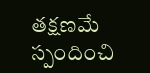తక్షణమే స్పందించి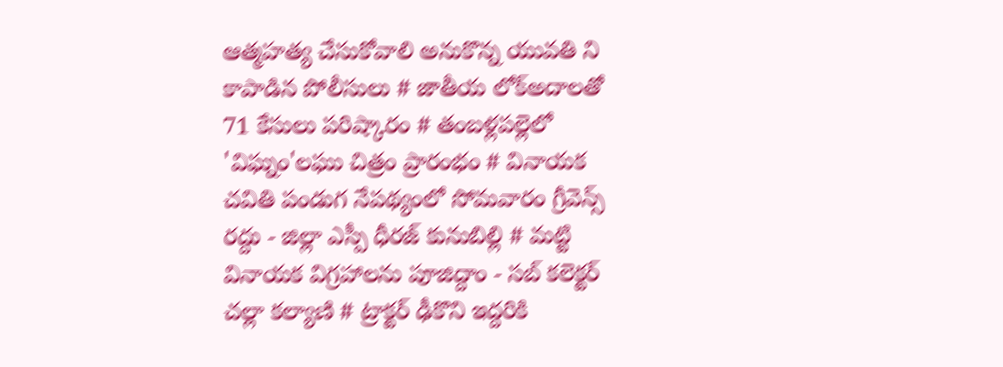ఆత్మహత్య చేసుకోవాలి అనుకొన్న యువతి ని కాపాడిన పోలీసులు # జాతీయ లోక్అదాలతో 71 కేసులు పరిష్కారం # తంబళ్లపల్లెలో 'విఘ్నం'లఘు చిత్రం ప్రారంభం # వినాయక చవితి పండుగ నేపథ్యంలో సోమవారం గ్రీవెన్స్ రద్దు - జిల్లా ఎస్పీ ధీరజ్ కునుబిల్లి # మట్టి వినాయక విగ్రహాలను పూజిద్దాం - సబ్ కలెక్టర్ చల్లా కల్యాణి # ట్రాక్టర్ ఢీకొని ఇద్దరికి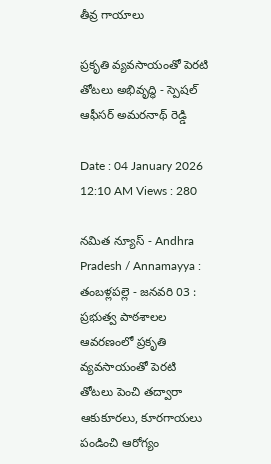తీవ్ర గాయాలు

ప్రకృతి వ్యవసాయంతో పెరటి తోటలు అభివృద్ధి - స్పెషల్ ఆఫీసర్ అమరనాథ్ రెడ్డి

Date : 04 January 2026 12:10 AM Views : 280

నమిత న్యూస్ - Andhra Pradesh / Annamayya : తంబళ్లపల్లె - జనవరి 03 : ప్రభుత్వ పాఠశాలల ఆవరణంలో ప్రకృతి వ్యవసాయంతో పెరటి తోటలు పెంచి తద్వారా ఆకుకూరలు, కూరగాయలు పండించి ఆరోగ్యం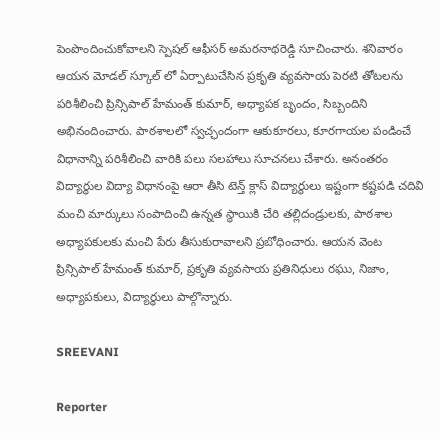పెంపొందించుకోవాలని స్పెషల్ ఆఫీసర్ అమరనాథరెడ్డి సూచించారు. శనివారం ఆయన మోడల్ స్కూల్ లో ఏర్పాటుచేసిన ప్రకృతి వ్యవసాయ పెరటి తోటలను పరిశీలించి ప్రిన్సిపాల్ హేమంత్ కుమార్, అధ్యాపక బృందం, సిబ్బందిని అభినందించారు. పాఠశాలలో స్వచ్ఛందంగా ఆకుకూరలు, కూరగాయల పండించే విధానాన్ని పరిశీలించి వారికి పలు సలహాలు సూచనలు చేశారు. అనంతరం విద్యార్థుల విద్యా విధానంపై ఆరా తీసి టెన్త్ క్లాస్ విద్యార్థులు ఇష్టంగా కష్టపడి చదివి మంచి మార్కులు సంపాదించి ఉన్నత స్థాయికి చేరి తల్లిదండ్రులకు, పాఠశాల అధ్యాపకులకు మంచి పేరు తీసుకురావాలని ప్రబోధించారు. ఆయన వెంట ప్రిన్సిపాల్ హేమంత్ కుమార్, ప్రకృతి వ్యవసాయ ప్రతినిధులు రఘు, నిజాం, అధ్యాపకులు, విద్యార్థులు పాల్గొన్నారు.

SREEVANI

Reporter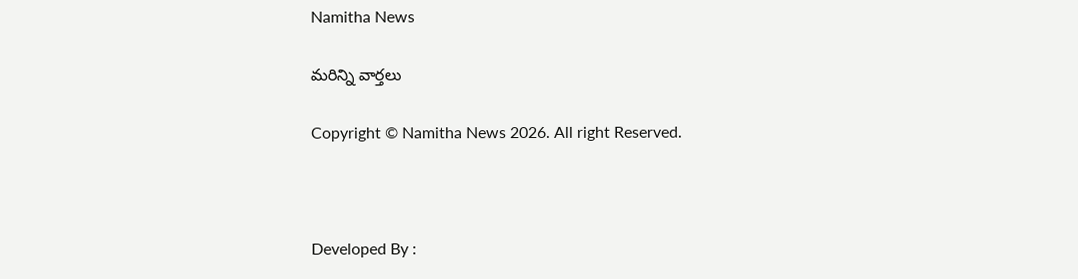Namitha News

మరిన్ని వార్తలు

Copyright © Namitha News 2026. All right Reserved.



Developed By :